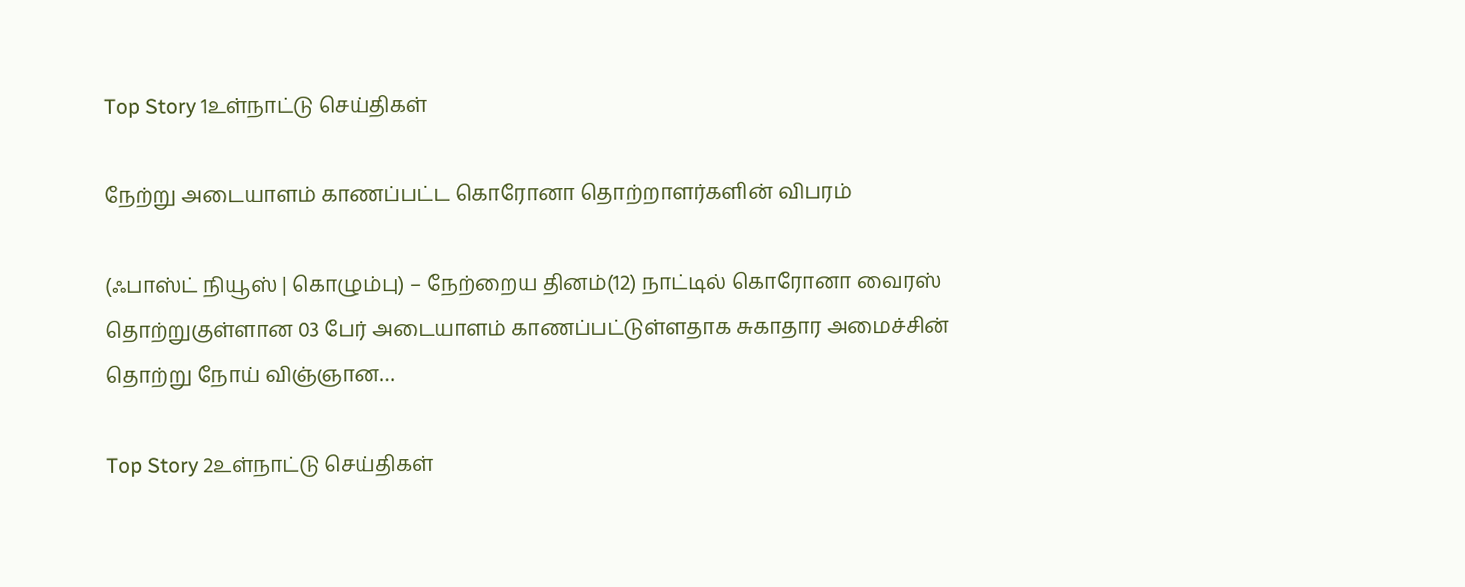Top Story 1உள்நாட்டு செய்திகள்

நேற்று அடையாளம் காணப்பட்ட கொரோனா தொற்றாளர்களின் விபரம்

(ஃபாஸ்ட் நியூஸ் | கொழும்பு) – நேற்றைய தினம்(12) நாட்டில் கொரோனா வைரஸ் தொற்றுகுள்ளான 03 பேர் அடையாளம் காணப்பட்டுள்ளதாக சுகாதார அமைச்சின் தொற்று நோய் விஞ்ஞான…

Top Story 2உள்நாட்டு செய்திகள்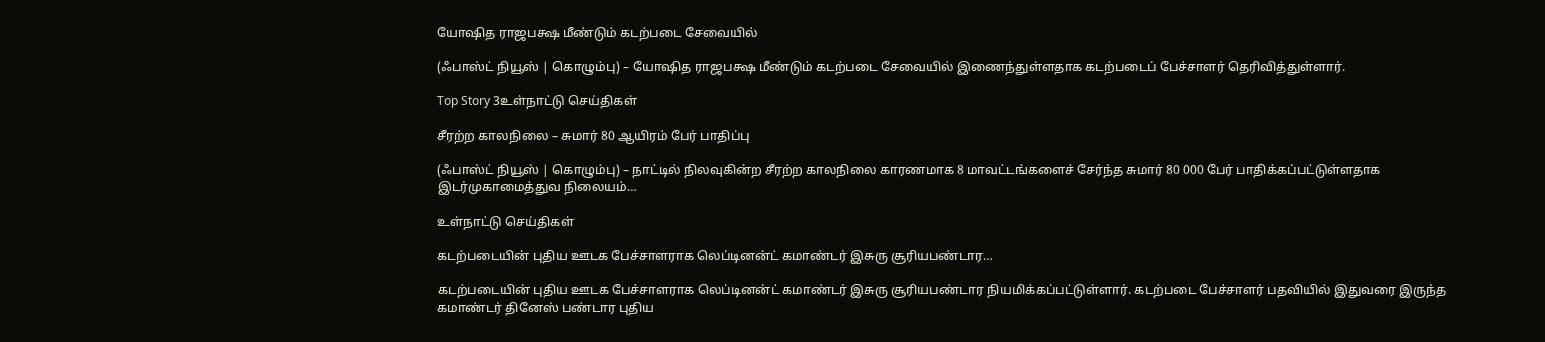யோஷித ராஜபக்ஷ மீண்டும் கடற்படை சேவையில்

(ஃபாஸ்ட் நியூஸ் | கொழும்பு) – யோஷித ராஜபக்ஷ மீண்டும் கடற்படை சேவையில் இணைந்துள்ளதாக கடற்படைப் பேச்சாளர் தெரிவித்துள்ளார்.

Top Story 3உள்நாட்டு செய்திகள்

சீரற்ற காலநிலை – சுமார் 80 ஆயிரம் பேர் பாதிப்பு

(ஃபாஸ்ட் நியூஸ் | கொழும்பு) – நாட்டில் நிலவுகின்ற சீரற்ற காலநிலை காரணமாக 8 மாவட்டங்களைச் சேர்ந்த சுமார் 80 000 பேர் பாதிக்கப்பட்டுள்ளதாக இடர்முகாமைத்துவ நிலையம்…

உள்நாட்டு செய்திகள்

கடற்படையின் புதிய ஊடக பேச்சாளராக லெப்டினன்ட் கமாண்டர் இசுரு சூரியபண்டார…

கடற்படையின் புதிய ஊடக பேச்சாளராக லெப்டினன்ட் கமாண்டர் இசுரு சூரியபண்டார நியமிக்கப்பட்டுள்ளார். கடற்படை பேச்சாளர் பதவியில் இதுவரை இருந்த கமாண்டர் தினேஸ் பண்டார புதிய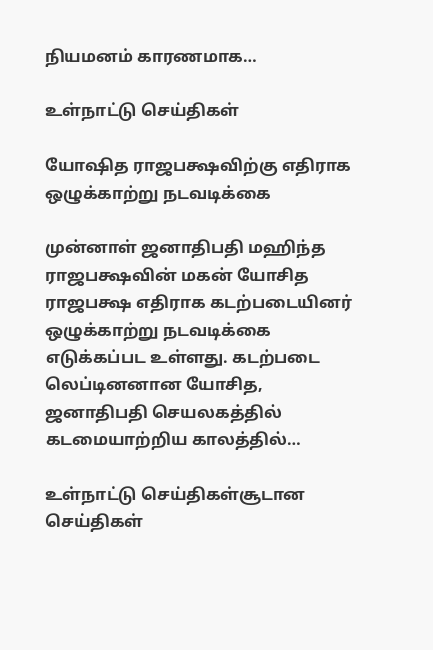நியமனம் காரணமாக…

உள்நாட்டு செய்திகள்

யோஷித ராஜபக்ஷவிற்கு எதிராக ஒழுக்காற்று நடவடிக்கை

முன்னாள் ஜனாதிபதி மஹிந்த ராஜபக்ஷவின் மகன் யோசித ராஜபக்ஷ எதிராக கடற்படையினர் ஒழுக்காற்று நடவடிக்கை எடுக்கப்பட உள்ளது. கடற்படை லெப்டினனான யோசித, ஜனாதிபதி செயலகத்தில் கடமையாற்றிய காலத்தில்…

உள்நாட்டு செய்திகள்சூடான செய்திகள்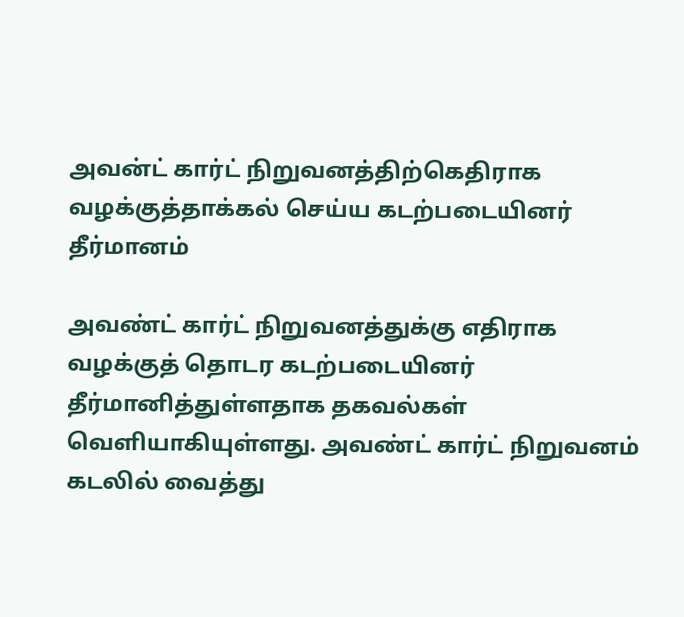அவன்ட் கார்ட் நிறுவனத்திற்கெதிராக வழக்குத்தாக்கல் செய்ய கடற்படையினர் தீர்மானம்

அவண்ட் கார்ட் நிறுவனத்துக்கு எதிராக வழக்குத் தொடர கடற்படையினர் தீர்மானித்துள்ளதாக தகவல்கள் வெளியாகியுள்ளது. அவண்ட் கார்ட் நிறுவனம் கடலில் வைத்து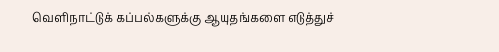வெளிநாட்டுக் கப்பல்களுக்கு ஆயுதங்களை எடுத்துச்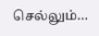செல்லும்…